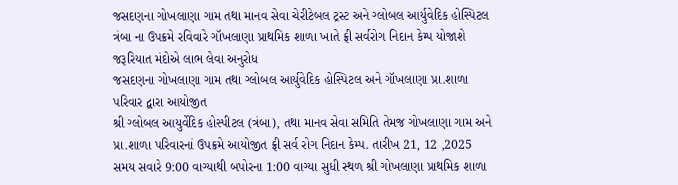જસદણના ગોખલાણા ગામ તથા માનવ સેવા ચેરીટેબલ ટ્રસ્ટ અને ગ્લોબલ આર્યુવેદિક હોસ્પિટલ ત્રંબા ના ઉપક્રમે રવિવારે ગૉખલાણા પ્રાથમિક શાળા ખાતે ફ્રી સર્વરોગ નિદાન કેમ્પ યોજાશે જરૂરિયાત મંદોએ લાભ લેવા અનુરોધ
જસદણના ગોખલાણા ગામ તથા ગ્લોબલ આર્યુવેદિક હોસ્પિટલ અને ગૉખલાણા પ્રા.શાળા પરિવાર દ્વારા આયોજીત
શ્રી ગ્લોબલ આયુર્વેદિક હોસ્પીટલ (ત્રંબા), તથા માનવ સેવા સમિતિ તેમજ ગોખલાણા ગામ અને પ્રા.શાળા પરિવારનાં ઉપક્રમે આયોજીત ફ્રી સર્વ રોગ નિદાન કેમ્પ. તારીખ 21, 12 ,2025 સમય સવારે 9:00 વાગ્યાથી બપોરના 1:00 વાગ્યા સુધી સ્થળ શ્રી ગોખલાણા પ્રાથમિક શાળા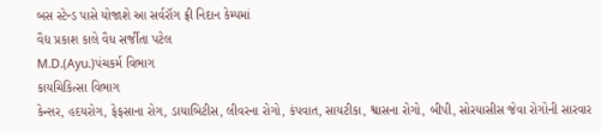બસ સ્ટેન્ડ પાસે યોજાશે આ સર્વરૉગ ફ્રી નિદાન કેમ્પમાં
વૈદ્ય પ્રકાશ કાલે વૈધ સર્જીતા પટેલ
M.D.(Ayu.)પંચકર્મ વિભાગ
કાયચિકિત્સા વિભાગ
કેન્સર, હદયરોગ, ફેફસાના રોગ, ડાયાબિટીસ, લીવરના રોગો, કંપવાત, સાયટીકા, શ્વાસના રોગો, બીપી, સોરયાસીસ જેવા રોગોની સારવાર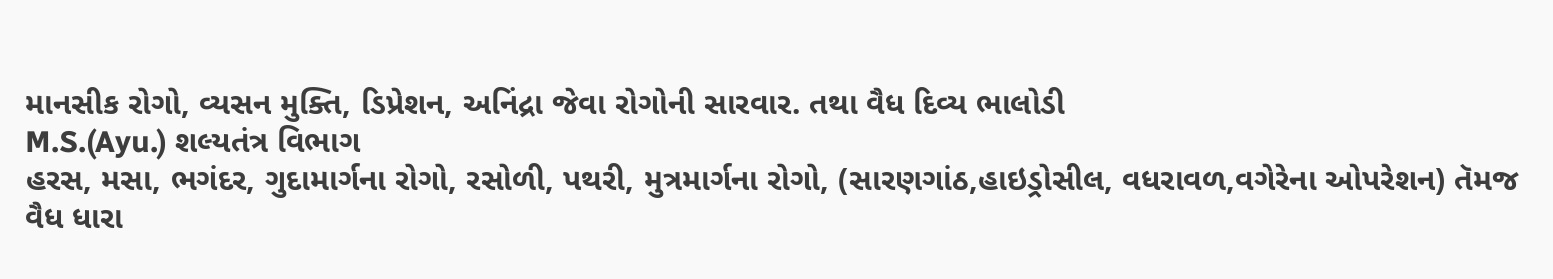માનસીક રોગો, વ્યસન મુક્તિ, ડિપ્રેશન, અનિંદ્રા જેવા રોગોની સારવાર. તથા વૈધ દિવ્ય ભાલોડી
M.S.(Ayu.) શલ્યતંત્ર વિભાગ
હરસ, મસા, ભગંદર, ગુદામાર્ગના રોગો, રસોળી, પથરી, મુત્રમાર્ગના રોગો, (સારણગાંઠ,હાઇડ્રોસીલ, વધરાવળ,વગેરેના ઓપરેશન) તૅમજ
વૈધ ધારા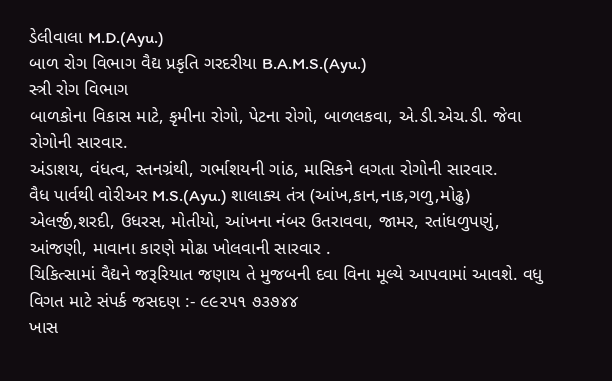ડેલીવાલા M.D.(Ayu.)
બાળ રોગ વિભાગ વૈદ્ય પ્રકૃતિ ગરદરીયા B.A.M.S.(Ayu.)
સ્ત્રી રોગ વિભાગ
બાળકોના વિકાસ માટે, કૃમીના રોગો, પેટના રોગો, બાળલકવા, એ.ડી.એચ.ડી. જેવા રોગોની સારવાર.
અંડાશય, વંધત્વ, સ્તનગ્રંથી, ગર્ભાશયની ગાંઠ, માસિકને લગતા રોગોની સારવાર.
વૈધ પાર્વથી વોરીઅર M.S.(Ayu.) શાલાક્ય તંત્ર (આંખ,કાન,નાક,ગળુ,મોઢુ) એલર્જી,શરદી, ઉધરસ, મોતીયો, આંખના નંબર ઉતરાવવા, જામર, રતાંધળુપણું, આંજણી, માવાના કારણે મોઢા ખોલવાની સારવાર .
ચિકિત્સામાં વૈદ્યને જરૂરિયાત જણાય તે મુજબની દવા વિના મૂલ્યે આપવામાં આવશે. વધુ વિગત માટે સંપર્ક જસદણ :- ૯૯૨૫૧ ૭૩૭૪૪
ખાસ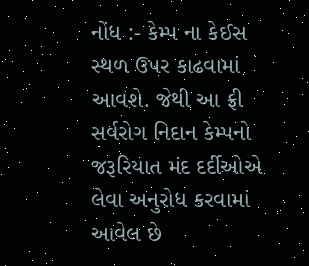નોંધ :- કેમ્પ ના કેઈસ સ્થળ ઉપર કાઢવામાં આવશે. જેથી આ ફ્રી સર્વરોગ નિદાન કેમ્પનો જરૂરિયાત મંદ દર્દીઓએ લેવા અનુરોધ કરવામાં આવેલ છે